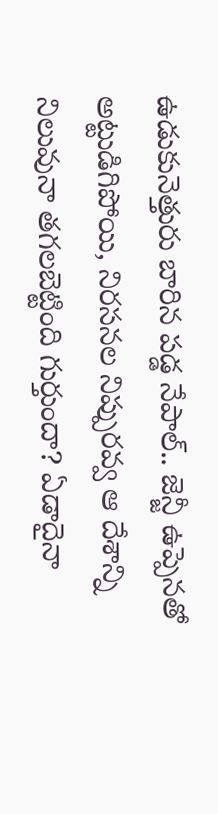ఉడుకునెత్తురు బారిన పడ్డ నేపాల్.. జెన్జీ ఉప్పెనతో అట్టుడిగిపోయి, నిరసనల నిప్పురవ్వ ఆ దేశాన్ని నిలువునా తగలబెట్టింది గుర్తుందా? ఏడాదైనా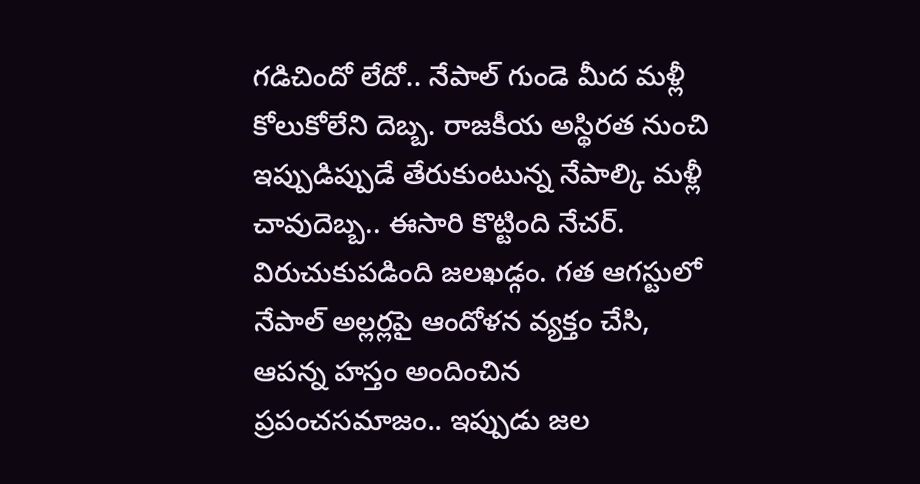గడిచిందో లేదో.. నేపాల్ గుండె మీద మళ్లీ కోలుకోలేని దెబ్బ. రాజకీయ అస్థిరత నుంచి ఇప్పుడిప్పుడే తేరుకుంటున్న నేపాల్కి మళ్లీ చావుదెబ్బ.. ఈసారి కొట్టింది నేచర్. విరుచుకుపడింది జలఖడ్గం. గత ఆగస్టులో నేపాల్ అల్లర్లపై ఆందోళన వ్యక్తం చేసి, ఆపన్న హస్తం అందించిన ప్రపంచసమాజం.. ఇప్పుడు జల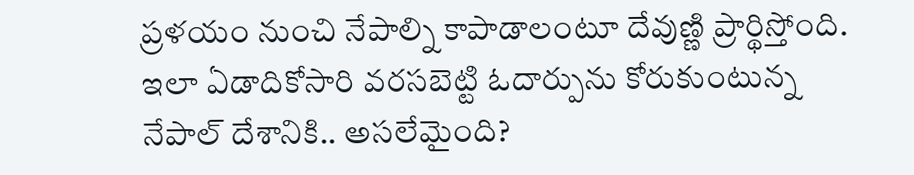ప్రళయం నుంచి నేపాల్ని కాపాడాలంటూ దేవుణ్ణి ప్రార్థిస్తోంది. ఇలా ఏడాదికోసారి వరసబెట్టి ఓదార్పును కోరుకుంటున్న నేపాల్ దేశానికి.. అసలేమైంది?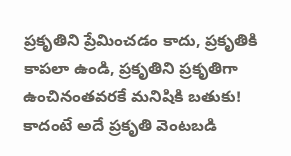ప్రకృతిని ప్రేమించడం కాదు, ప్రకృతికి కాపలా ఉండి, ప్రకృతిని ప్రకృతిగా ఉంచినంతవరకే మనిషికి బతుకు! కాదంటే అదే ప్రకృతి వెంటబడి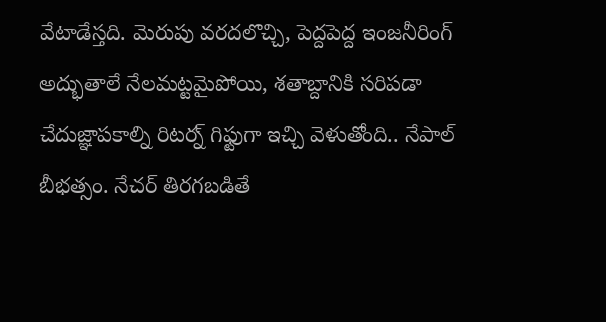వేటాడేస్తది. మెరుపు వరదలొచ్చి, పెద్దపెద్ద ఇంజనీరింగ్ అద్భుతాలే నేలమట్టమైపోయి, శతాబ్దానికి సరిపడా చేదుజ్ఞాపకాల్ని రిటర్న్ గిఫ్టుగా ఇచ్చి వెళుతోంది.. నేపాల్ బీభత్సం. నేచర్ తిరగబడితే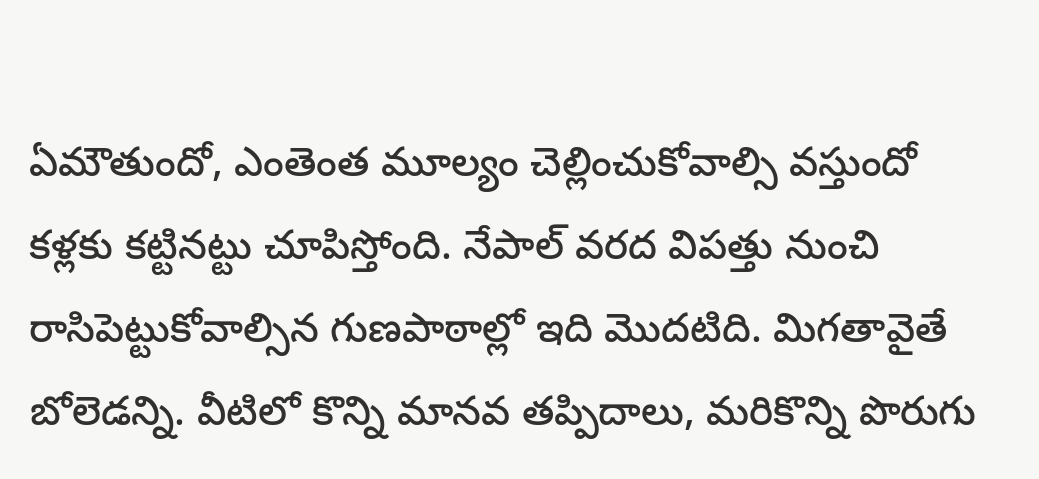ఏమౌతుందో, ఎంతెంత మూల్యం చెల్లించుకోవాల్సి వస్తుందో కళ్లకు కట్టినట్టు చూపిస్తోంది. నేపాల్ వరద విపత్తు నుంచి రాసిపెట్టుకోవాల్సిన గుణపాఠాల్లో ఇది మొదటిది. మిగతావైతే బోలెడన్ని. వీటిలో కొన్ని మానవ తప్పిదాలు, మరికొన్ని పొరుగు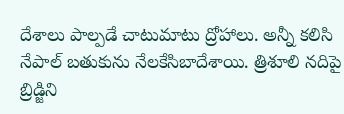దేశాలు పాల్పడే చాటుమాటు ద్రోహాలు. అన్నీ కలిసి నేపాల్ బతుకును నేలకేసిబాదేశాయి. త్రిశూలి నదిపై బ్రిడ్జిని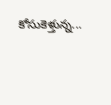కోసుకెళ్తున్న...